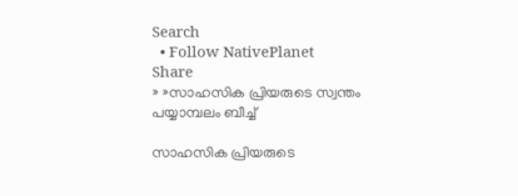Search
  • Follow NativePlanet
Share
» »സാഹസിക പ്രിയരുടെ സ്വന്തം പയ്യാമ്പലം ബീച്ച്

സാഹസിക പ്രിയരുടെ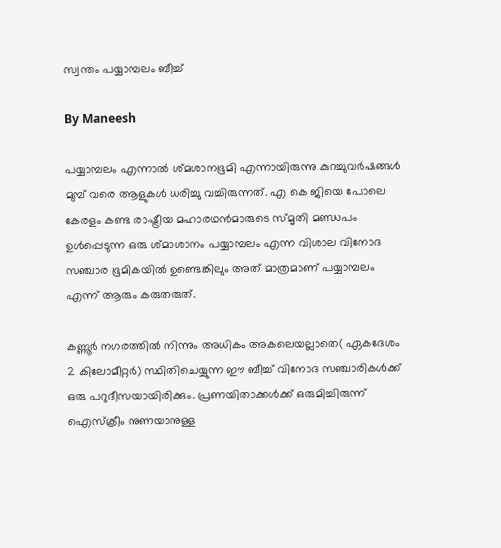സ്വന്തം പയ്യാമ്പലം ബീച്ച്

By Maneesh

പയ്യാമ്പലം എന്നാല്‍ ശ്മശാനഭൂമി എന്നായിരുന്നു കുറച്ചുവര്‍ഷങ്ങള്‍ മുമ്പ് വരെ ആളുകള്‍ ധരിച്ചു വച്ചിരുന്നത്. എ കെ ജിയെ പോലെ കേരളം കണ്ട രാഷ്ട്രീയ മഹാരഥന്‍മാരുടെ സ്മൃതി മണ്ഡപം ഉള്‍പ്പെടുന്ന ഒരു ശ്മാശാനം പയ്യാമ്പലം എന്ന വിശാല വിനോദ സഞ്ചാര ഭൂമികയില്‍ ഉണ്ടെങ്കിലും അത് മാത്രമാണ് പയ്യാമ്പലം എന്ന് ആരും കരുതരുത്.

കണ്ണൂര്‍ നഗരത്തില്‍ നിന്നും അധികം അകലെയല്ലാതെ( ഏകദേശം 2 കിലോമീറ്റര്‍) സ്ഥിതിചെയ്യുന്ന ഈ ബീച്ച് വിനോദ സഞ്ചാരികള്‍ക്ക് ഒരു പറുദീസയായിരിക്കും. പ്രണയിതാക്കള്‍ക്ക് ഒരുമിച്ചിരുന്ന് ഐസ്ക്രീം നുണയാനുള്ള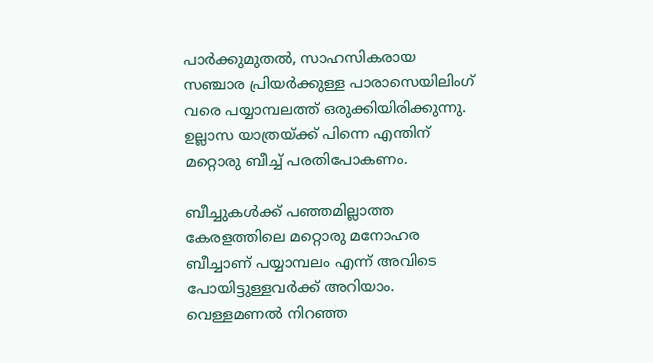പാര്‍ക്കുമുതല്‍, സാഹസികരായ സഞ്ചാര പ്രിയര്‍ക്കുള്ള പാരാസെയിലിംഗ് വരെ പയ്യാമ്പലത്ത് ഒരുക്കിയിരിക്കുന്നു. ഉല്ലാസ യാത്രയ്ക്ക് പിന്നെ എന്തിന്‌ മറ്റൊരു ബീച്ച് പരതിപോകണം.

ബീച്ചുകള്‍ക്ക് പഞ്ഞമില്ലാത്ത കേരളത്തിലെ മറ്റൊരു മനോഹര ബീച്ചാണ് പയ്യാമ്പലം എന്ന് അവിടെ പോയിട്ടുള്ളവര്‍ക്ക് അറിയാം. വെള്ളമണല്‍ നിറഞ്ഞ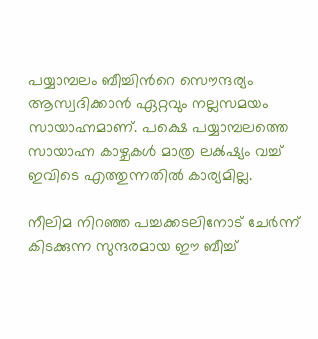പയ്യാമ്പലം ബീച്ചിന്‍റെ സൌന്ദര്യം ആസ്വദിക്കാന്‍ ഏറ്റവും നല്ലസമയം സായാഹ്നമാണ്. പക്ഷെ പയ്യാമ്പലത്തെ സായാഹ്ന കാഴ്ചകള്‍ മാത്ര ലക്‍ഷ്യം വച്ച് ഇവിടെ എത്തുന്നതില്‍ കാര്യമില്ല.

നീലിമ നിറഞ്ഞ പച്ചക്കടലിനോട് ചേർന്ന് കിടക്കുന്ന സുന്ദരമായ ഈ ബീച്ച്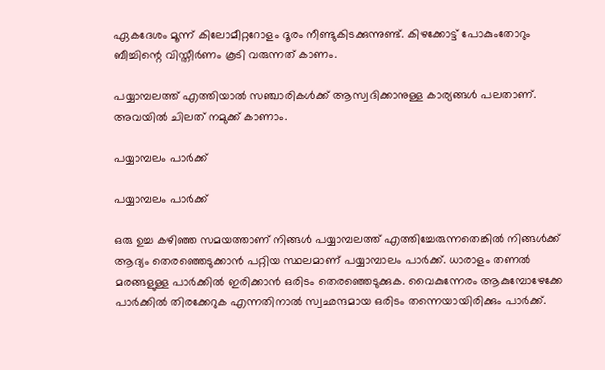ഏകദേശം മൂന്ന് കിലോമീറ്ററോളം ദൂരം നീണ്ടുകിടക്കുന്നുണ്ട്. കിഴക്കോട്ട് പോകുംതോറും ബീച്ചിന്റെ വിസ്തീർണം കൂടി വരുന്നത് കാണം.

പയ്യാമ്പലത്ത് എത്തിയാല്‍ സഞ്ചാരികള്‍ക്ക് ആസ്വദിക്കാനുള്ള കാര്യങ്ങള്‍ പലതാണ്. അവയിൽ ചിലത് നമുക്ക് കാണാം.

പയ്യാമ്പലം പാര്‍ക്ക്

പയ്യാമ്പലം പാര്‍ക്ക്

ഒരു ഉച്ച കഴിഞ്ഞ സമയത്താണ് നിങ്ങള്‍ പയ്യാമ്പലത്ത് എത്തിച്ചേരുന്നതെങ്കില്‍ നിങ്ങള്‍ക്ക് ആദ്യം തെരഞ്ഞെടുക്കാന്‍ പറ്റിയ സ്ഥലമാണ്‌ പയ്യാമ്പാലം പാര്‍ക്ക്. ധാരാളം തണല്‍ മരങ്ങളുള്ള പാര്‍ക്കില്‍ ഇരിക്കാന്‍ ഒരിടം തെരഞ്ഞെടുക്കുക. വൈകുന്നേരം ആകുമ്പോഴേക്കേ പാര്‍ക്കില്‍ തിരക്കേറുക എന്നതിനാല്‍ സ്വഛന്ദമായ ഒരിടം തന്നെയായിരിക്കും പാര്‍ക്ക്.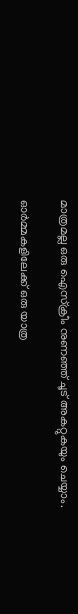മാത്രമല്ല ഒരു ഐസ്ക്രീം നുണഞ്ഞ് ചൂട് അകറ്റുകയും ചെയ്യാം.

ഓര്‍മ്മകളിലേക്ക് ഒരു യാത്ര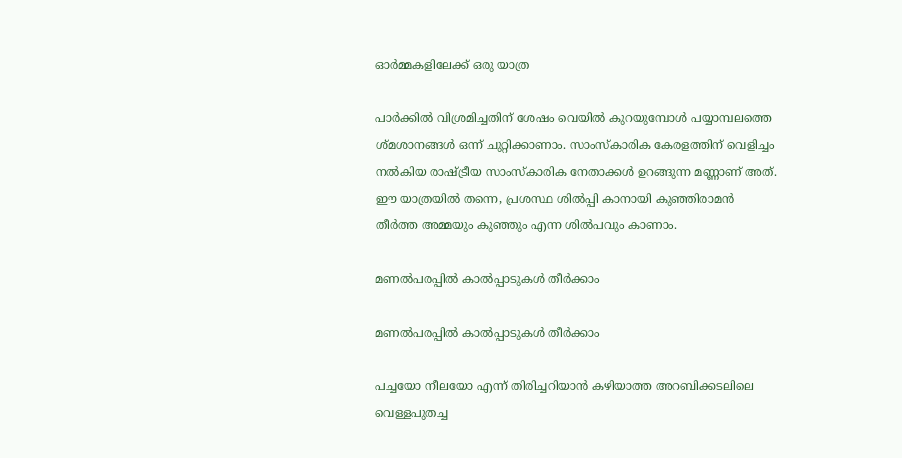ഓര്‍മ്മകളിലേക്ക് ഒരു യാത്ര

പാര്‍ക്കില്‍ വിശ്രമിച്ചതിന് ശേഷം വെയില്‍ കുറയുമ്പോള്‍ പയ്യാമ്പലത്തെ ശ്മശാനങ്ങള്‍ ഒന്ന് ചുറ്റിക്കാണാം. സാംസ്കാരിക കേരളത്തിന് വെളിച്ചം നല്‍കിയ രാഷ്ട്രീയ സാംസ്കാരിക നേതാക്കള്‍ ഉറങ്ങുന്ന മണ്ണാണ് അത്. ഈ യാത്രയില്‍ തന്നെ, പ്രശസ്ഥ ശില്‍പ്പി കാനായി കുഞ്ഞിരാമന്‍ തീര്‍ത്ത അമ്മയും കുഞ്ഞും എന്ന ശില്‍പവും കാണാം.

മണല്‍പരപ്പില്‍ കാല്‍പ്പാടുകള്‍ തീര്‍ക്കാം

മണല്‍പരപ്പില്‍ കാല്‍പ്പാടുകള്‍ തീര്‍ക്കാം

പച്ചയോ നീലയോ എന്ന് തിരിച്ചറിയാന്‍ കഴിയാത്ത അറബിക്കടലിലെ വെള്ളപുതച്ച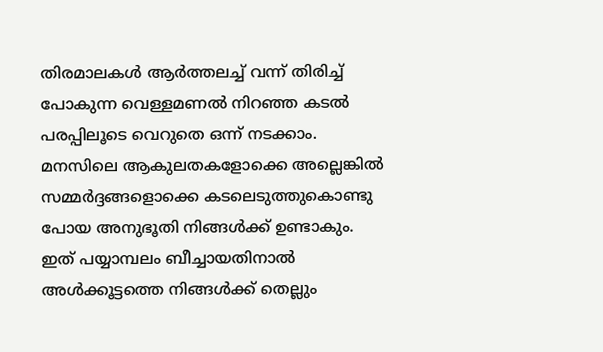തിരമാലകള്‍ ആര്‍ത്തലച്ച് വന്ന് തിരിച്ച് പോകുന്ന വെള്ളമണല്‍ നിറഞ്ഞ കടല്‍ പരപ്പിലൂടെ വെറുതെ ഒന്ന് നടക്കാം. മനസിലെ ആകുലതകളോക്കെ അല്ലെങ്കില്‍ സമ്മര്‍ദ്ദങ്ങളൊക്കെ കടലെടുത്തുകൊണ്ടു പോയ അനുഭൂതി നിങ്ങള്‍ക്ക് ഉണ്ടാകും. ഇത് പയ്യാമ്പലം ബീച്ചായതിനാല്‍ അള്‍ക്കൂട്ടത്തെ നിങ്ങള്‍ക്ക് തെല്ലും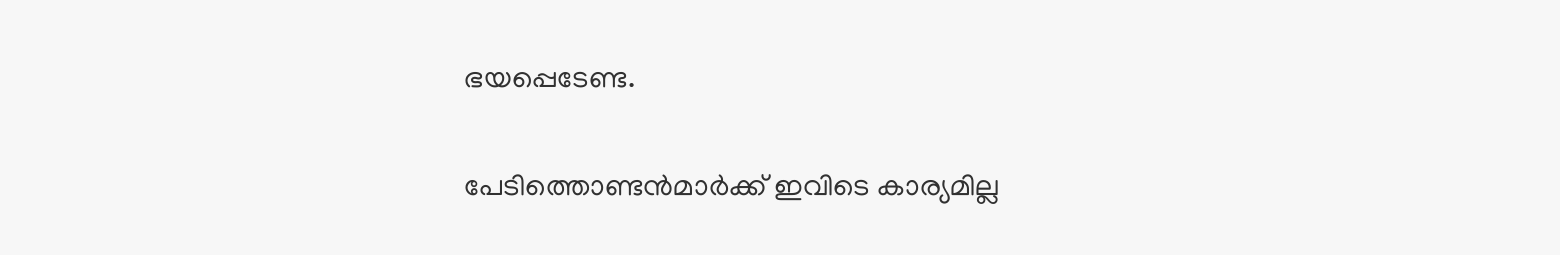ഭയപ്പെടേണ്ട.

പേടിത്തൊണ്ടന്‍മാര്‍ക്ക് ഇവിടെ കാര്യമില്ല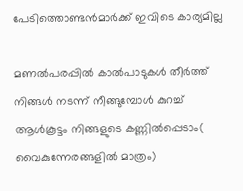പേടിത്തൊണ്ടന്‍മാര്‍ക്ക് ഇവിടെ കാര്യമില്ല

മണല്‍പരപ്പില്‍ കാല്‍പാടുകള്‍ തീര്‍ത്ത് നിങ്ങള്‍ നടന്ന് നീങ്ങുമ്പോള്‍ കുറച്ച് ആള്‍കൂട്ടം നിങ്ങളുടെ കണ്ണില്‍പ്പെടാം( വൈകുന്നേരങ്ങളില്‍ മാത്രം)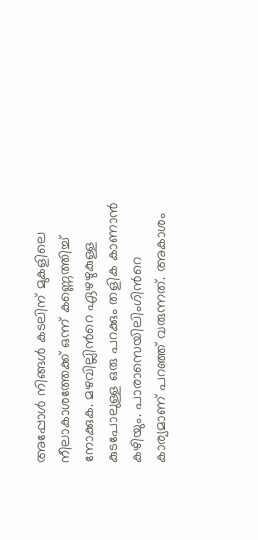അപ്പോള്‍ നിങ്ങള്‍ കടലിന് മുകളിലെ നീലാകാശത്തേക്ക് ഒന്ന് കണ്ണെത്തിച്ച് നോക്കുക. മഴവില്ലിന്‍റെ ഏഴഴുകുള്ള കുടപോലുള്ള ഒരു പറക്കും തളിക കാണാന്‍ കഴിയും. പാരാസെയിലിംഗിന്‍റെ കാര്യമാണ് പറഞ്ഞ് വരുന്നത്. അകാശം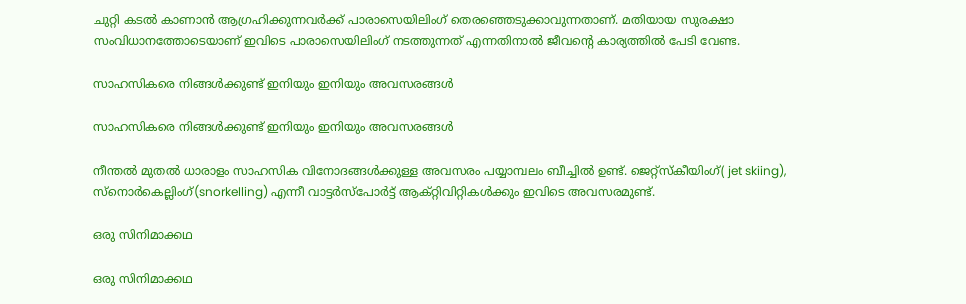ചുറ്റി കടല്‍ കാണാന്‍ ആഗ്രഹിക്കുന്നവര്‍ക്ക് പാരാസെയിലിംഗ് തെരഞ്ഞെടുക്കാവുന്നതാണ്. മതിയായ സുരക്ഷാ സംവിധാനത്തോടെയാണ് ഇവിടെ പാരാസെയിലിംഗ് നടത്തുന്നത് എന്നതിനാല്‍ ജീവന്‍റെ കാര്യത്തില്‍ പേടി വേണ്ട.

സാഹസികരെ നിങ്ങള്‍ക്കുണ്ട് ഇനിയും ഇനിയും അവസരങ്ങള്‍

സാഹസികരെ നിങ്ങള്‍ക്കുണ്ട് ഇനിയും ഇനിയും അവസരങ്ങള്‍

നീന്തൽ മുതൽ ധാരാളം സാഹസിക വിനോദങ്ങൾക്കുള്ള അവസരം പയ്യാമ്പലം ബീച്ചിൽ ഉണ്ട്. ജെറ്റ്സ്കീയിംഗ്( jet skiing), സ്നൊർകെല്ലിംഗ്(snorkelling) എന്നീ വാട്ടർസ്പോർട്ട് ആക്റ്റിവിറ്റികൾക്കും ഇവിടെ അവസരമുണ്ട്.

ഒരു സിനിമാക്കഥ

ഒരു സിനിമാക്കഥ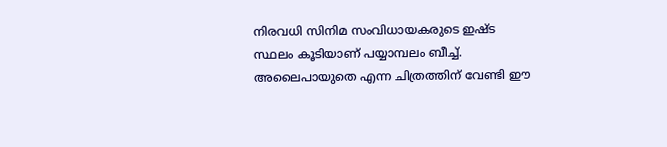നിരവധി സിനിമ സംവിധായകരുടെ ഇഷ്ട സ്ഥലം കൂടിയാണ് പയ്യാമ്പലം ബീച്ച്. അലൈപായുതെ എന്ന ചിത്രത്തിന് വേണ്ടി ഈ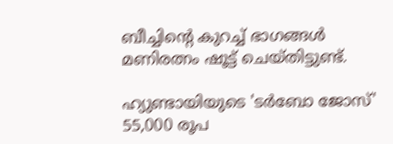ബീച്ചിന്റെ കുറച്ച് ഭാഗങ്ങൾ മണിരത്നം ഷൂട്ട് ചെയ്തിട്ടുണ്ട്.

ഹ്യുണ്ടായിയുടെ 'ടർബോ ജോസ്' 55,000 രൂപ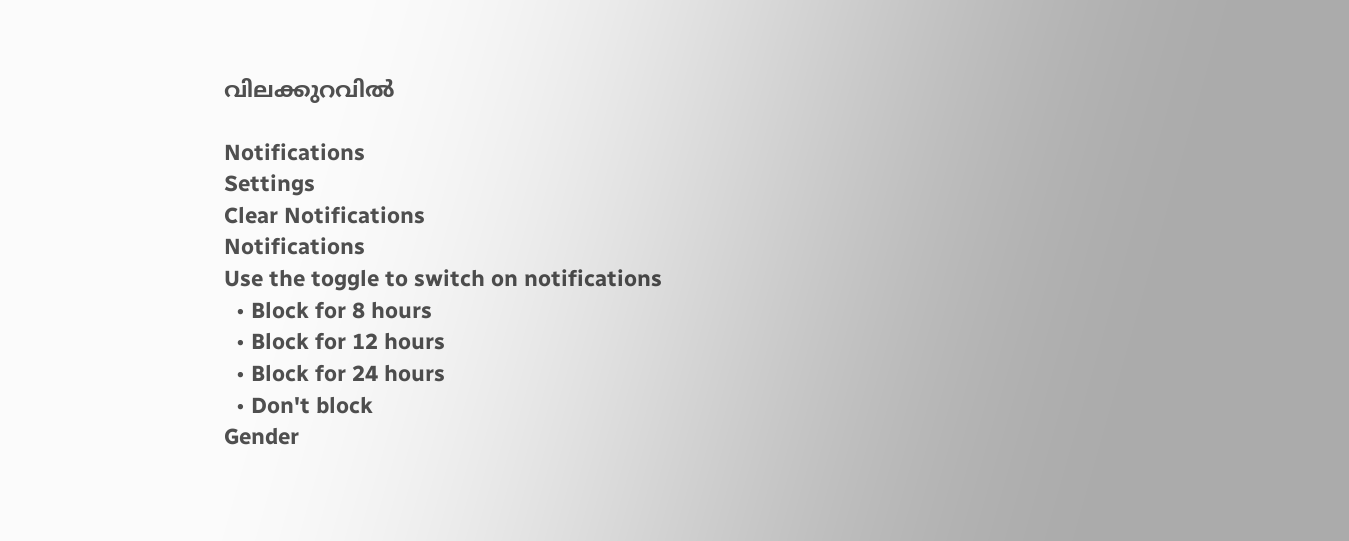വിലക്കുറവിൽ

Notifications
Settings
Clear Notifications
Notifications
Use the toggle to switch on notifications
  • Block for 8 hours
  • Block for 12 hours
  • Block for 24 hours
  • Don't block
Gender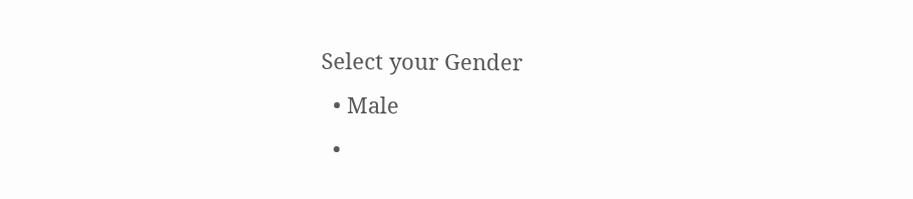Select your Gender
  • Male
  •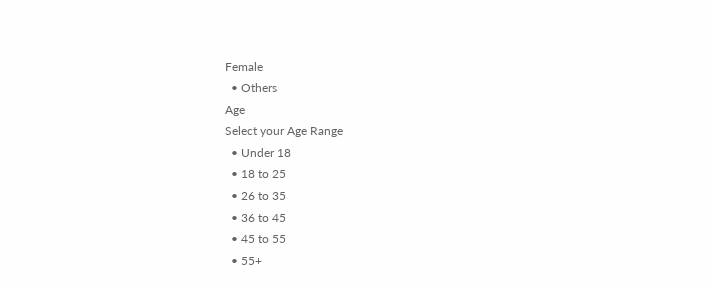Female
  • Others
Age
Select your Age Range
  • Under 18
  • 18 to 25
  • 26 to 35
  • 36 to 45
  • 45 to 55
  • 55+